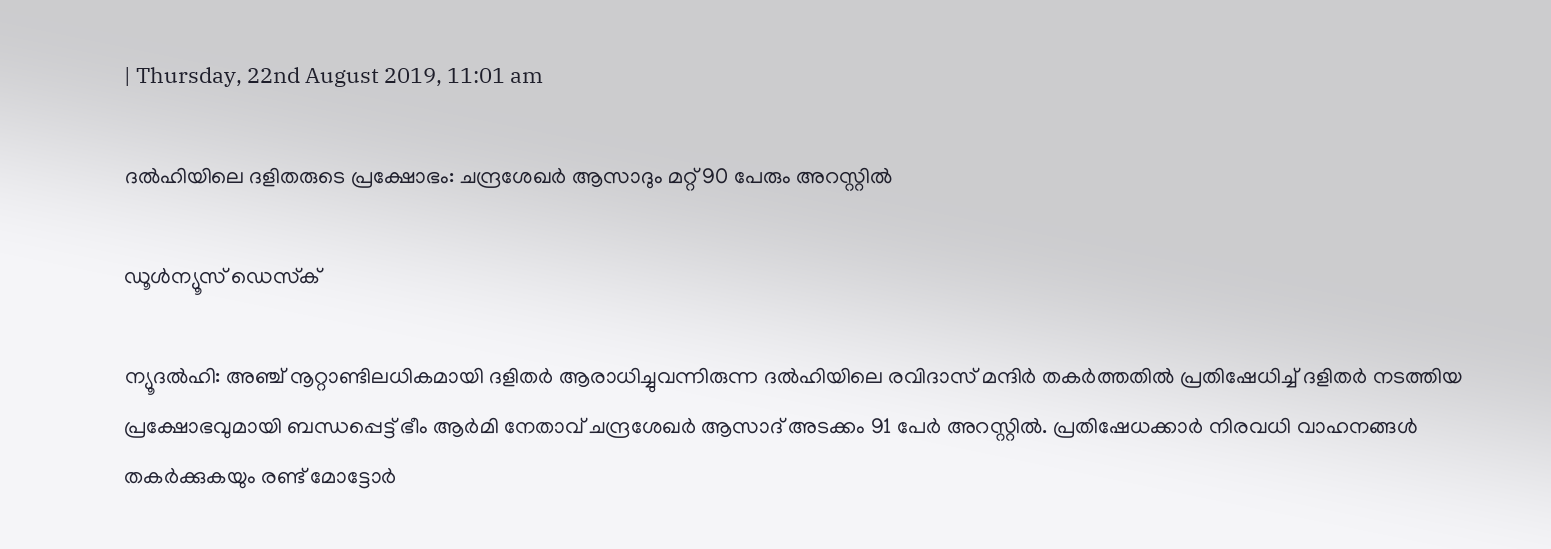| Thursday, 22nd August 2019, 11:01 am

ദല്‍ഹിയിലെ ദളിതരുടെ പ്രക്ഷോഭം: ചന്ദ്രശേഖര്‍ ആസാദും മറ്റ് 90 പേരും അറസ്റ്റില്‍

ഡൂള്‍ന്യൂസ് ഡെസ്‌ക്

ന്യൂദല്‍ഹി: അഞ്ച് നൂറ്റാണ്ടിലധികമായി ദളിതര്‍ ആരാധിച്ചുവന്നിരുന്ന ദല്‍ഹിയിലെ രവിദാസ് മന്ദിര്‍ തകര്‍ത്തതില്‍ പ്രതിഷേധിച്ച് ദളിതര്‍ നടത്തിയ പ്രക്ഷോഭവുമായി ബന്ധപ്പെട്ട് ഭീം ആര്‍മി നേതാവ് ചന്ദ്രശേഖര്‍ ആസാദ് അടക്കം 91 പേര്‍ അറസ്റ്റില്‍. പ്രതിഷേധക്കാര്‍ നിരവധി വാഹനങ്ങള്‍ തകര്‍ക്കുകയും രണ്ട് മോട്ടോര്‍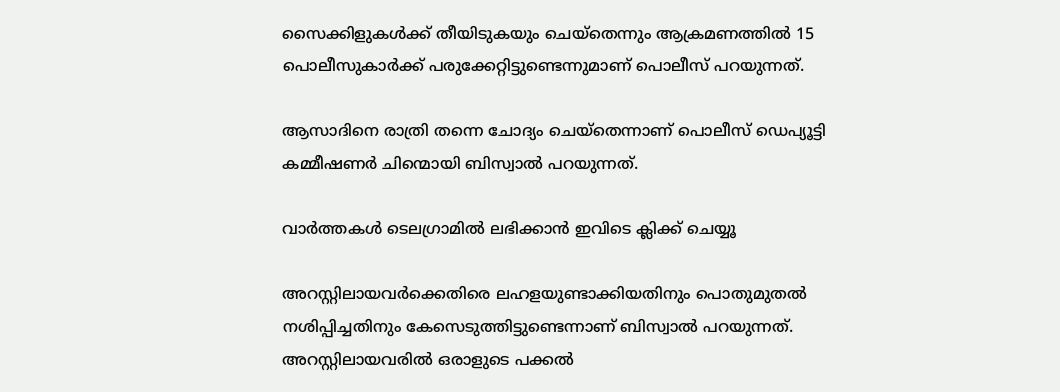സൈക്കിളുകള്‍ക്ക് തീയിടുകയും ചെയ്‌തെന്നും ആക്രമണത്തില്‍ 15 പൊലീസുകാര്‍ക്ക് പരുക്കേറ്റിട്ടുണ്ടെന്നുമാണ് പൊലീസ് പറയുന്നത്.

ആസാദിനെ രാത്രി തന്നെ ചോദ്യം ചെയ്‌തെന്നാണ് പൊലീസ് ഡെപ്യൂട്ടി കമ്മീഷണര്‍ ചിന്മൊയി ബിസ്വാല്‍ പറയുന്നത്.

വാര്‍ത്തകള്‍ ടെലഗ്രാമില്‍ ലഭിക്കാന്‍ ഇവിടെ ക്ലിക്ക് ചെയ്യൂ

അറസ്റ്റിലായവര്‍ക്കെതിരെ ലഹളയുണ്ടാക്കിയതിനും പൊതുമുതല്‍ നശിപ്പിച്ചതിനും കേസെടുത്തിട്ടുണ്ടെന്നാണ് ബിസ്വാല്‍ പറയുന്നത്. അറസ്റ്റിലായവരില്‍ ഒരാളുടെ പക്കല്‍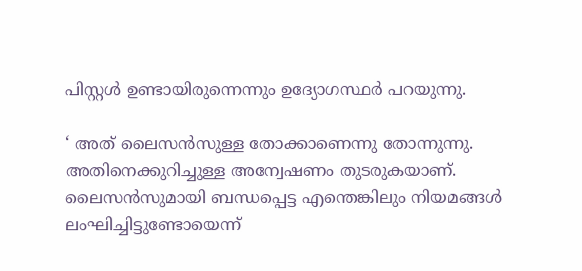പിസ്റ്റള്‍ ഉണ്ടായിരുന്നെന്നും ഉദ്യോഗസ്ഥര്‍ പറയുന്നു.

‘ അത് ലൈസന്‍സുള്ള തോക്കാണെന്നു തോന്നുന്നു. അതിനെക്കുറിച്ചുള്ള അന്വേഷണം തുടരുകയാണ്. ലൈസന്‍സുമായി ബന്ധപ്പെട്ട എന്തെങ്കിലും നിയമങ്ങള്‍ ലംഘിച്ചിട്ടുണ്ടോയെന്ന്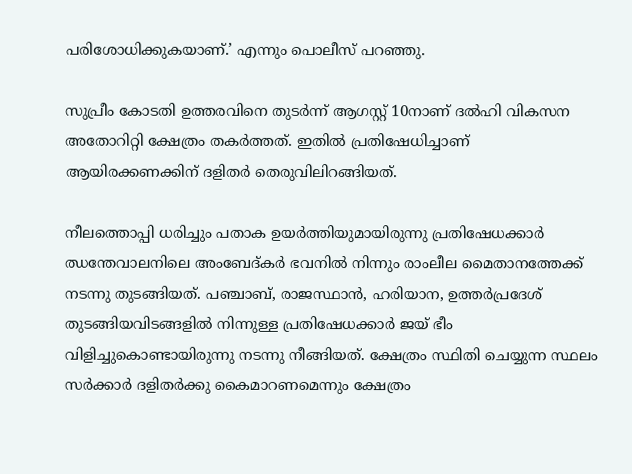പരിശോധിക്കുകയാണ്.’ എന്നും പൊലീസ് പറഞ്ഞു.

സുപ്രീം കോടതി ഉത്തരവിനെ തുടര്‍ന്ന് ആഗസ്റ്റ് 10നാണ് ദല്‍ഹി വികസന അതോറിറ്റി ക്ഷേത്രം തകര്‍ത്തത്. ഇതില്‍ പ്രതിഷേധിച്ചാണ് ആയിരക്കണക്കിന് ദളിതര്‍ തെരുവിലിറങ്ങിയത്.

നീലത്തൊപ്പി ധരിച്ചും പതാക ഉയര്‍ത്തിയുമായിരുന്നു പ്രതിഷേധക്കാര്‍ ഝന്തേവാലനിലെ അംബേദ്കര്‍ ഭവനില്‍ നിന്നും രാംലീല മൈതാനത്തേക്ക് നടന്നു തുടങ്ങിയത്. പഞ്ചാബ്, രാജസ്ഥാന്‍, ഹരിയാന, ഉത്തര്‍പ്രദേശ് തുടങ്ങിയവിടങ്ങളില്‍ നിന്നുള്ള പ്രതിഷേധക്കാര്‍ ജയ് ഭീം വിളിച്ചുകൊണ്ടായിരുന്നു നടന്നു നീങ്ങിയത്. ക്ഷേത്രം സ്ഥിതി ചെയ്യുന്ന സ്ഥലം സര്‍ക്കാര്‍ ദളിതര്‍ക്കു കൈമാറണമെന്നും ക്ഷേത്രം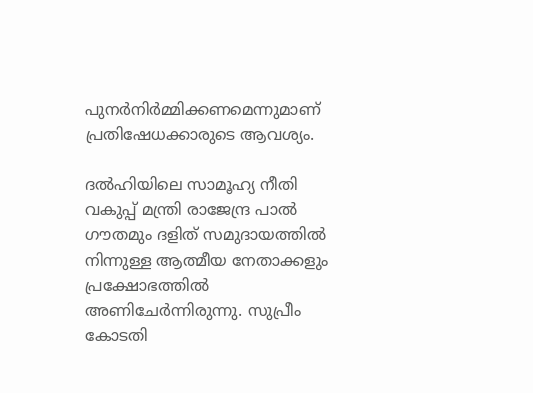പുനര്‍നിര്‍മ്മിക്കണമെന്നുമാണ് പ്രതിഷേധക്കാരുടെ ആവശ്യം.

ദല്‍ഹിയിലെ സാമൂഹ്യ നീതി വകുപ്പ് മന്ത്രി രാജേന്ദ്ര പാല്‍ ഗൗതമും ദളിത് സമുദായത്തില്‍ നിന്നുള്ള ആത്മീയ നേതാക്കളും പ്രക്ഷോഭത്തില്‍ അണിചേര്‍ന്നിരുന്നു. സുപ്രീം കോടതി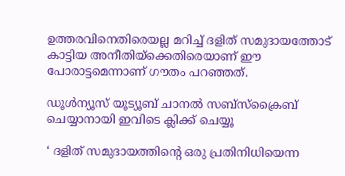ഉത്തരവിനെതിരെയല്ല മറിച്ച് ദളിത് സമുദായത്തോട് കാട്ടിയ അനീതിയ്‌ക്കെതിരെയാണ് ഈ പോരാട്ടമെന്നാണ് ഗൗതം പറഞ്ഞത്.

ഡൂൾന്യൂസ് യൂട്യൂബ് ചാനൽ സബ്സ്ക്രൈബ് ചെയ്യാനായി ഇവിടെ ക്ലിക്ക് ചെയ്യൂ

‘ ദളിത് സമുദായത്തിന്റെ ഒരു പ്രതിനിധിയെന്ന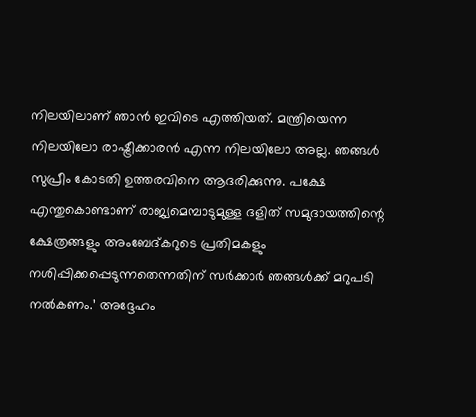നിലയിലാണ് ഞാന്‍ ഇവിടെ എത്തിയത്. മന്ത്രിയെന്ന നിലയിലോ രാഷ്ട്രീക്കാരന്‍ എന്ന നിലയിലോ അല്ല. ഞങ്ങള്‍ സുപ്രീം കോടതി ഉത്തരവിനെ ആദരിക്കുന്നു. പക്ഷേ എന്തുകൊണ്ടാണ് രാജ്യമെമ്പാടുമുള്ള ദളിത് സമുദായത്തിന്റെ ക്ഷേത്രങ്ങളും അംബേദ്കറുടെ പ്രതിമകളും നശിപ്പിക്കപ്പെടുന്നതെന്നതിന് സര്‍ക്കാര്‍ ഞങ്ങള്‍ക്ക് മറുപടി നല്‍കണം.’ അദ്ദേഹം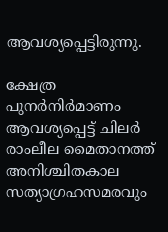ആവശ്യപ്പെട്ടിരുന്നു.

ക്ഷേത്ര പുനര്‍നിര്‍മാണം ആവശ്യപ്പെട്ട് ചിലര്‍ രാംലീല മൈതാനത്ത് അനിശ്ചിതകാല സത്യാഗ്രഹസമരവും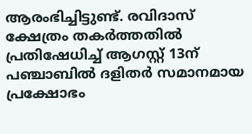ആരംഭിച്ചിട്ടുണ്ട്. രവിദാസ് ക്ഷേത്രം തകര്‍ത്തതില്‍ പ്രതിഷേധിച്ച് ആഗസ്റ്റ് 13ന് പഞ്ചാബില്‍ ദളിതര്‍ സമാനമായ പ്രക്ഷോഭം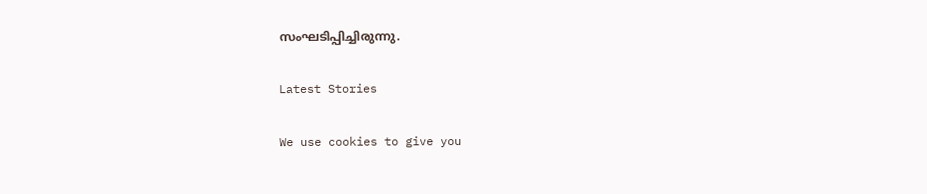സംഘടിപ്പിച്ചിരുന്നു.

Latest Stories

We use cookies to give you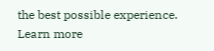the best possible experience. Learn more